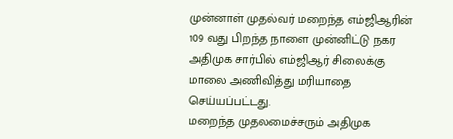முன்னாள் முதல்வர் மறைந்த எம்ஜிஆரின் 109 வது பிறந்த நாளை முன்னிட்டு நகர அதிமுக சார்பில் எம்ஜிஆர் சிலைக்கு மாலை அணிவித்து மரியாதை செய்யப்பட்டது.
மறைந்த முதலமைச்சரும் அதிமுக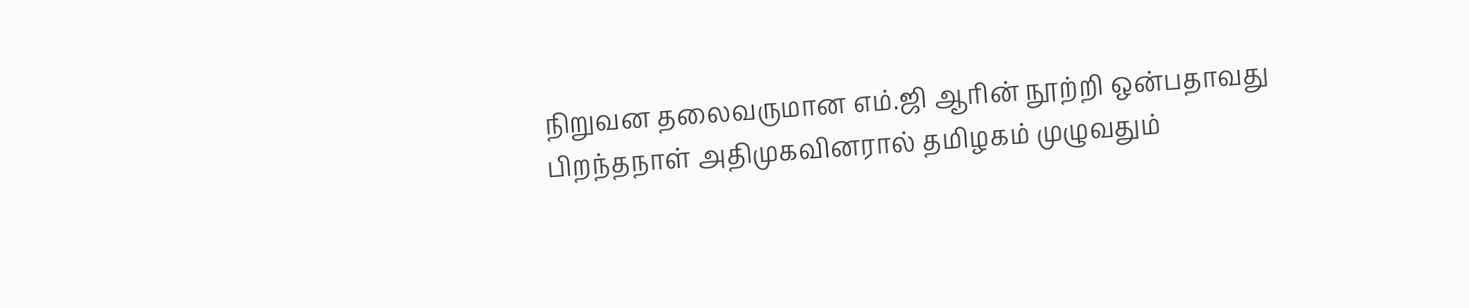நிறுவன தலைவருமான எம்.ஜி ஆரின் நூற்றி ஒன்பதாவது பிறந்தநாள் அதிமுகவினரால் தமிழகம் முழுவதும்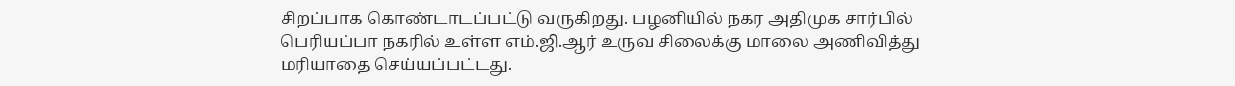சிறப்பாக கொண்டாடப்பட்டு வருகிறது. பழனியில் நகர அதிமுக சார்பில் பெரியப்பா நகரில் உள்ள எம்.ஜி.ஆர் உருவ சிலைக்கு மாலை அணிவித்து மரியாதை செய்யப்பட்டது.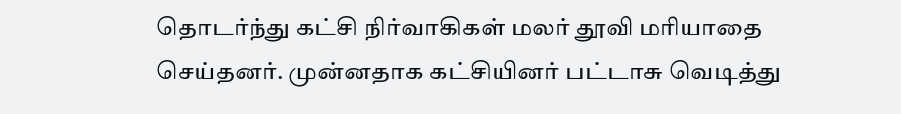தொடர்ந்து கட்சி நிர்வாகிகள் மலர் தூவி மரியாதை செய்தனர். முன்னதாக கட்சியினர் பட்டாசு வெடித்து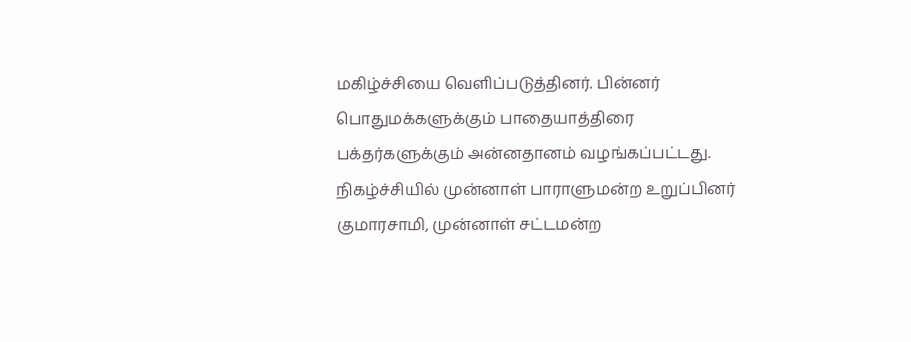மகிழ்ச்சியை வெளிப்படுத்தினர். பின்னர் பொதுமக்களுக்கும் பாதையாத்திரை பக்தர்களுக்கும் அன்னதானம் வழங்கப்பட்டது. நிகழ்ச்சியில் முன்னாள் பாராளுமன்ற உறுப்பினர் குமாரசாமி, முன்னாள் சட்டமன்ற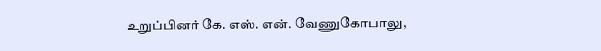உறுப்பினர் கே. எஸ். என். வேணுகோபாலு,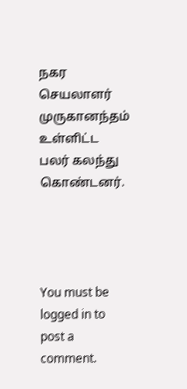நகர செயலாளர் முருகானந்தம் உள்ளிட்ட பலர் கலந்து கொண்டனர்.




You must be logged in to post a comment.